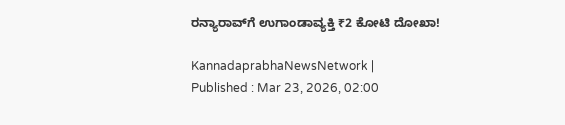ರನ್ಯಾರಾವ್‌ಗೆ ಉಗಾಂಡಾವ್ಯಕ್ತಿ ₹2 ಕೋಟಿ ದೋಖಾ!

KannadaprabhaNewsNetwork |
Published : Mar 23, 2026, 02:00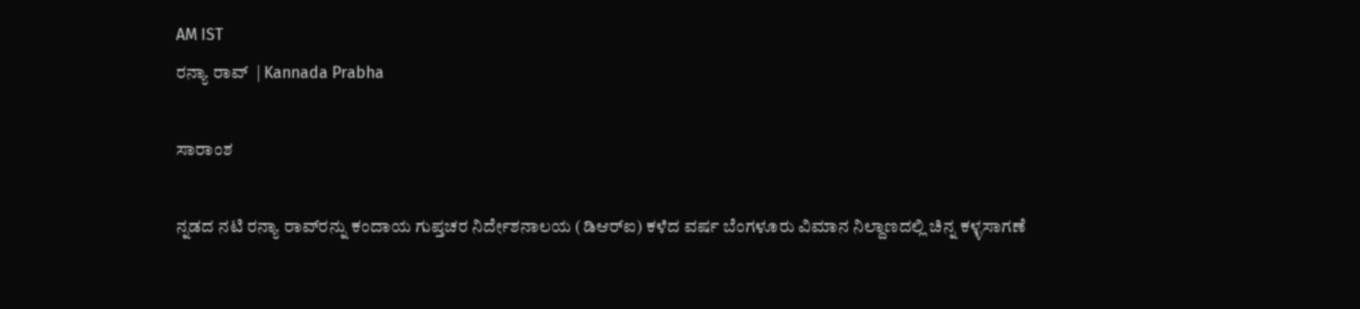AM IST
ರನ್ಯಾ ರಾವ್‌  | Kannada Prabha

ಸಾರಾಂಶ

ನ್ನಡದ ನಟಿ ರನ್ಯಾ ರಾವ್‌ರನ್ನು ಕಂದಾಯ ಗುಪ್ತಚರ ನಿರ್ದೇಶನಾಲಯ (ಡಿಆರ್‌ಐ) ಕಳೆದ ವರ್ಷ ಬೆಂಗಳೂರು ವಿಮಾನ ನಿಲ್ದಾಣದಲ್ಲಿ ಚಿನ್ನ ಕಳ್ಳಸಾಗಣೆ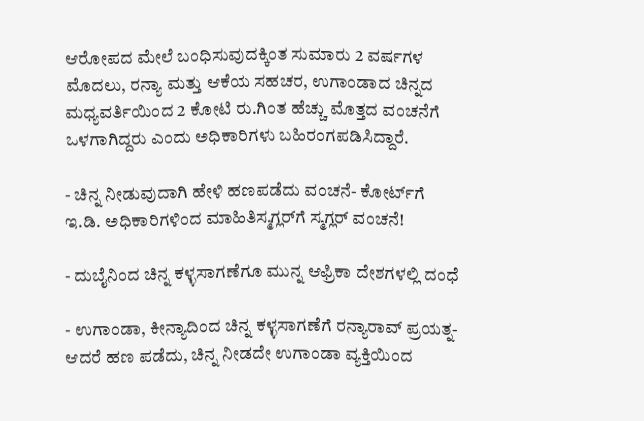ಆರೋಪದ ಮೇಲೆ ಬಂಧಿಸುವುದಕ್ಕಿಂತ ಸುಮಾರು 2 ವರ್ಷಗಳ ಮೊದಲು, ರನ್ಯಾ ಮತ್ತು ಆಕೆಯ ಸಹಚರ, ಉಗಾಂಡಾದ ಚಿನ್ನದ ಮಧ್ಯವರ್ತಿಯಿಂದ 2 ಕೋಟಿ ರು.ಗಿಂತ ಹೆಚ್ಚು ಮೊತ್ತದ ವಂಚನೆಗೆ ಒಳಗಾಗಿದ್ದರು ಎಂದು ಅಧಿಕಾರಿಗಳು ಬಹಿರಂಗಪಡಿಸಿದ್ದಾರೆ.

- ಚಿನ್ನ ನೀಡುವುದಾಗಿ ಹೇಳಿ ಹಣಪಡೆದು ವಂಚನೆ- ಕೋರ್ಟ್‌ಗೆ ಇ.ಡಿ. ಅಧಿಕಾರಿಗಳಿಂದ ಮಾಹಿತಿಸ್ಮಗ್ಲರ್‌ಗೆ ಸ್ಮಗ್ಲರ್‌ ವಂಚನೆ!

- ದುಬೈನಿಂದ ಚಿನ್ನ ಕಳ್ಳಸಾಗಣೆಗೂ ಮುನ್ನ ಆಫ್ರಿಕಾ ದೇಶಗಳಲ್ಲಿ ದಂಧೆ

- ಉಗಾಂಡಾ, ಕೀನ್ಯಾದಿಂದ ಚಿನ್ನ ಕಳ್ಳಸಾಗಣೆಗೆ ರನ್ಯಾರಾವ್‌ ಪ್ರಯತ್ನ- ಆದರೆ ಹಣ ಪಡೆದು, ಚಿನ್ನ ನೀಡದೇ ಉಗಾಂಡಾ ವ್ಯಕ್ತಿಯಿಂದ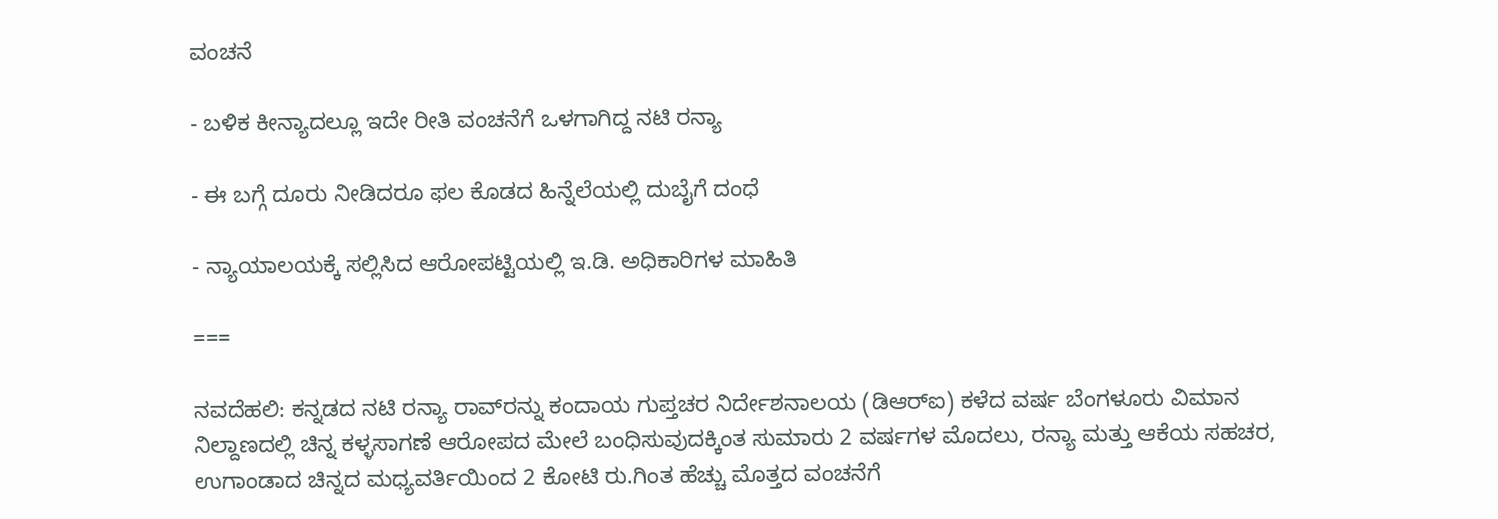ವಂಚನೆ

- ಬಳಿಕ ಕೀನ್ಯಾದಲ್ಲೂ ಇದೇ ರೀತಿ ವಂಚನೆಗೆ ಒಳಗಾಗಿದ್ದ ನಟಿ ರನ್ಯಾ

- ಈ ಬಗ್ಗೆ ದೂರು ನೀಡಿದರೂ ಫಲ ಕೊಡದ ಹಿನ್ನೆಲೆಯಲ್ಲಿ ದುಬೈಗೆ ದಂಧೆ

- ನ್ಯಾಯಾಲಯಕ್ಕೆ ಸಲ್ಲಿಸಿದ ಆರೋಪಟ್ಟಿಯಲ್ಲಿ ಇ.ಡಿ. ಅಧಿಕಾರಿಗಳ ಮಾಹಿತಿ

===

ನವದೆಹಲಿ: ಕನ್ನಡದ ನಟಿ ರನ್ಯಾ ರಾವ್‌ರನ್ನು ಕಂದಾಯ ಗುಪ್ತಚರ ನಿರ್ದೇಶನಾಲಯ (ಡಿಆರ್‌ಐ) ಕಳೆದ ವರ್ಷ ಬೆಂಗಳೂರು ವಿಮಾನ ನಿಲ್ದಾಣದಲ್ಲಿ ಚಿನ್ನ ಕಳ್ಳಸಾಗಣೆ ಆರೋಪದ ಮೇಲೆ ಬಂಧಿಸುವುದಕ್ಕಿಂತ ಸುಮಾರು 2 ವರ್ಷಗಳ ಮೊದಲು, ರನ್ಯಾ ಮತ್ತು ಆಕೆಯ ಸಹಚರ, ಉಗಾಂಡಾದ ಚಿನ್ನದ ಮಧ್ಯವರ್ತಿಯಿಂದ 2 ಕೋಟಿ ರು.ಗಿಂತ ಹೆಚ್ಚು ಮೊತ್ತದ ವಂಚನೆಗೆ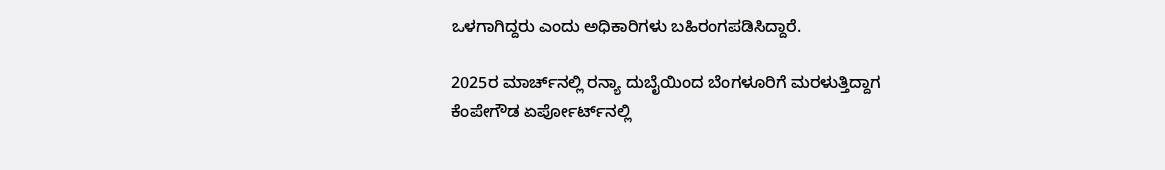ಒಳಗಾಗಿದ್ದರು ಎಂದು ಅಧಿಕಾರಿಗಳು ಬಹಿರಂಗಪಡಿಸಿದ್ದಾರೆ.

2025ರ ಮಾರ್ಚ್‌ನಲ್ಲಿ ರನ್ಯಾ ದುಬೈಯಿಂದ ಬೆಂಗಳೂರಿಗೆ ಮರಳುತ್ತಿದ್ದಾಗ ಕೆಂಪೇಗೌಡ ಏರ್ಪೋರ್ಟ್‌ನಲ್ಲಿ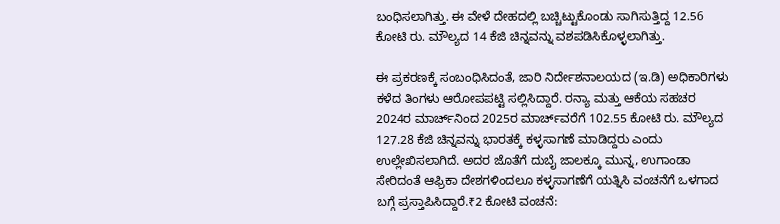ಬಂಧಿಸಲಾಗಿತ್ತು. ಈ ವೇಳೆ ದೇಹದಲ್ಲಿ ಬಚ್ಚಿಟ್ಟುಕೊಂಡು ಸಾಗಿಸುತ್ತಿದ್ದ 12.56 ಕೋಟಿ ರು. ಮೌಲ್ಯದ 14 ಕೆಜಿ ಚಿನ್ನವನ್ನು ವಶಪಡಿಸಿಕೊಳ್ಳಲಾಗಿತ್ತು.

ಈ ಪ್ರಕರಣಕ್ಕೆ ಸಂಬಂಧಿಸಿದಂತೆ, ಜಾರಿ ನಿರ್ದೇಶನಾಲಯದ (ಇ.ಡಿ) ಅಧಿಕಾರಿಗಳು ಕಳೆದ ತಿಂಗಳು ಆರೋಪಪಟ್ಟಿ ಸಲ್ಲಿಸಿದ್ದಾರೆ. ರನ್ಯಾ ಮತ್ತು ಆಕೆಯ ಸಹಚರ 2024ರ ಮಾರ್ಚ್‌ನಿಂದ 2025ರ ಮಾರ್ಚ್‌ವರೆಗೆ 102.55 ಕೋಟಿ ರು. ಮೌಲ್ಯದ 127.28 ಕೆಜಿ ಚಿನ್ನವನ್ನು ಭಾರತಕ್ಕೆ ಕಳ್ಳಸಾಗಣೆ ಮಾಡಿದ್ದರು ಎಂದು ಉಲ್ಲೇಖಿಸಲಾಗಿದೆ. ಅದರ ಜೊತೆಗೆ ದುಬೈ ಜಾಲಕ್ಕೂ ಮುನ್ನ, ಉಗಾಂಡಾ ಸೇರಿದಂತೆ ಆಫ್ರಿಕಾ ದೇಶಗಳಿಂದಲೂ ಕಳ್ಳಸಾಗಣೆಗೆ ಯತ್ನಿಸಿ ವಂಚನೆಗೆ ಒಳಗಾದ ಬಗ್ಗೆ ಪ್ರಸ್ತಾಪಿಸಿದ್ದಾರೆ.₹2 ಕೋಟಿ ವಂಚನೆ: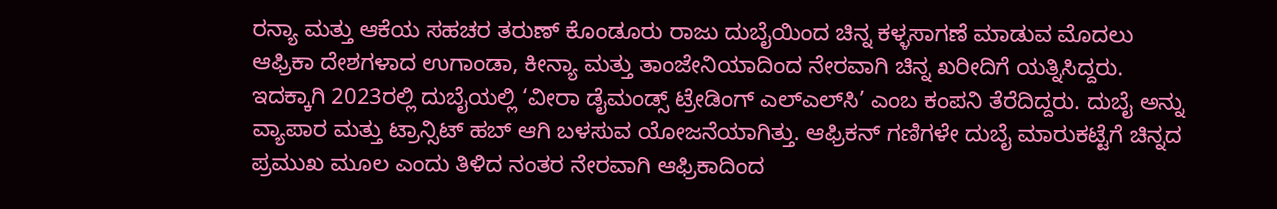ರನ್ಯಾ ಮತ್ತು ಆಕೆಯ ಸಹಚರ ತರುಣ್ ಕೊಂಡೂರು ರಾಜು ದುಬೈಯಿಂದ ಚಿನ್ನ ಕಳ್ಳಸಾಗಣೆ ಮಾಡುವ ಮೊದಲು ಆಫ್ರಿಕಾ ದೇಶಗಳಾದ ಉಗಾಂಡಾ, ಕೀನ್ಯಾ ಮತ್ತು ತಾಂಜೇನಿಯಾದಿಂದ ನೇರವಾಗಿ ಚಿನ್ನ ಖರೀದಿಗೆ ಯತ್ನಿಸಿದ್ದರು. ಇದಕ್ಕಾಗಿ 2023ರಲ್ಲಿ ದುಬೈಯಲ್ಲಿ ‘ವೀರಾ ಡೈಮಂಡ್ಸ್ ಟ್ರೇಡಿಂಗ್ ಎಲ್ಎಲ್‌ಸಿ’ ಎಂಬ ಕಂಪನಿ ತೆರೆದಿದ್ದರು. ದುಬೈ ಅನ್ನು ವ್ಯಾಪಾರ ಮತ್ತು ಟ್ರಾನ್ಸಿಟ್ ಹಬ್ ಆಗಿ ಬಳಸುವ ಯೋಜನೆಯಾಗಿತ್ತು. ಆಫ್ರಿಕನ್ ಗಣಿಗಳೇ ದುಬೈ ಮಾರುಕಟ್ಟೆಗೆ ಚಿನ್ನದ ಪ್ರಮುಖ ಮೂಲ ಎಂದು ತಿಳಿದ ನಂತರ ನೇರವಾಗಿ ಆಫ್ರಿಕಾದಿಂದ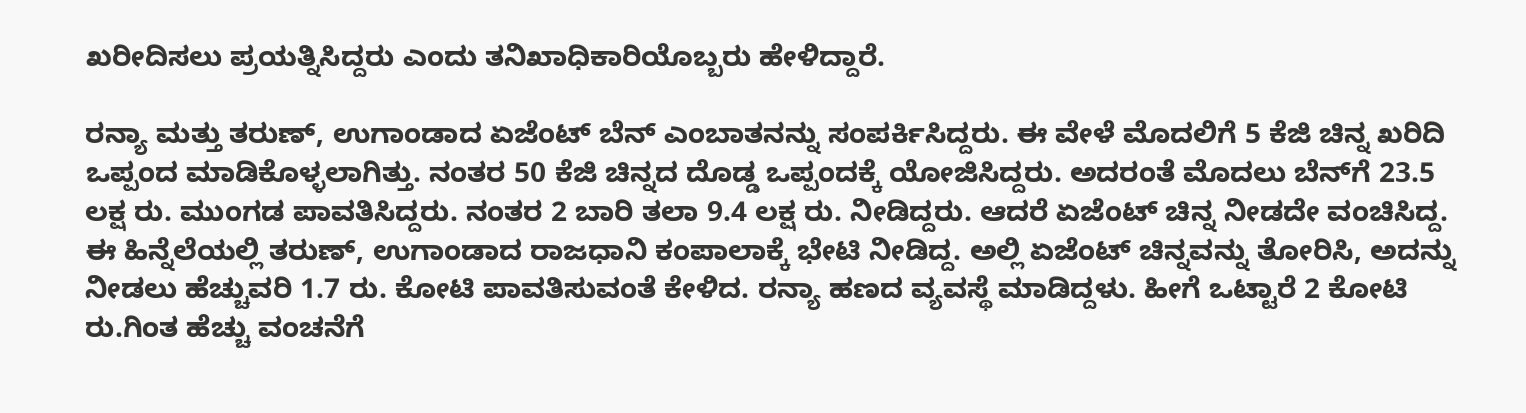ಖರೀದಿಸಲು ಪ್ರಯತ್ನಿಸಿದ್ದರು ಎಂದು ತನಿಖಾಧಿಕಾರಿಯೊಬ್ಬರು ಹೇಳಿದ್ದಾರೆ.

ರನ್ಯಾ ಮತ್ತು ತರುಣ್, ಉಗಾಂಡಾದ ಏಜೆಂಟ್ ಬೆನ್ ಎಂಬಾತನನ್ನು ಸಂಪರ್ಕಿಸಿದ್ದರು. ಈ ವೇಳೆ ಮೊದಲಿಗೆ 5 ಕೆಜಿ ಚಿನ್ನ ಖರಿದಿ ಒಪ್ಪಂದ ಮಾಡಿಕೊಳ್ಳಲಾಗಿತ್ತು. ನಂತರ 50 ಕೆಜಿ ಚಿನ್ನದ ದೊಡ್ಡ ಒಪ್ಪಂದಕ್ಕೆ ಯೋಜಿಸಿದ್ದರು. ಅದರಂತೆ ಮೊದಲು ಬೆನ್‌ಗೆ 23.5 ಲಕ್ಷ ರು. ಮುಂಗಡ ಪಾವತಿಸಿದ್ದರು. ನಂತರ 2 ಬಾರಿ ತಲಾ 9.4 ಲಕ್ಷ ರು. ನೀಡಿದ್ದರು. ಆದರೆ ಏಜೆಂಟ್ ಚಿನ್ನ ನೀಡದೇ ವಂಚಿಸಿದ್ದ. ಈ ಹಿನ್ನೆಲೆಯಲ್ಲಿ ತರುಣ್, ಉಗಾಂಡಾದ ರಾಜಧಾನಿ ಕಂಪಾಲಾಕ್ಕೆ ಭೇಟಿ ನೀಡಿದ್ದ. ಅಲ್ಲಿ ಏಜೆಂಟ್ ಚಿನ್ನವನ್ನು ತೋರಿಸಿ, ಅದನ್ನು ನೀಡಲು ಹೆಚ್ಚುವರಿ 1.7 ರು. ಕೋಟಿ ಪಾವತಿಸುವಂತೆ ಕೇಳಿದ. ರನ್ಯಾ ಹಣದ ವ್ಯವಸ್ಥೆ ಮಾಡಿದ್ದಳು. ಹೀಗೆ ಒಟ್ಟಾರೆ 2 ಕೋಟಿ ರು.ಗಿಂತ ಹೆಚ್ಚು ವಂಚನೆಗೆ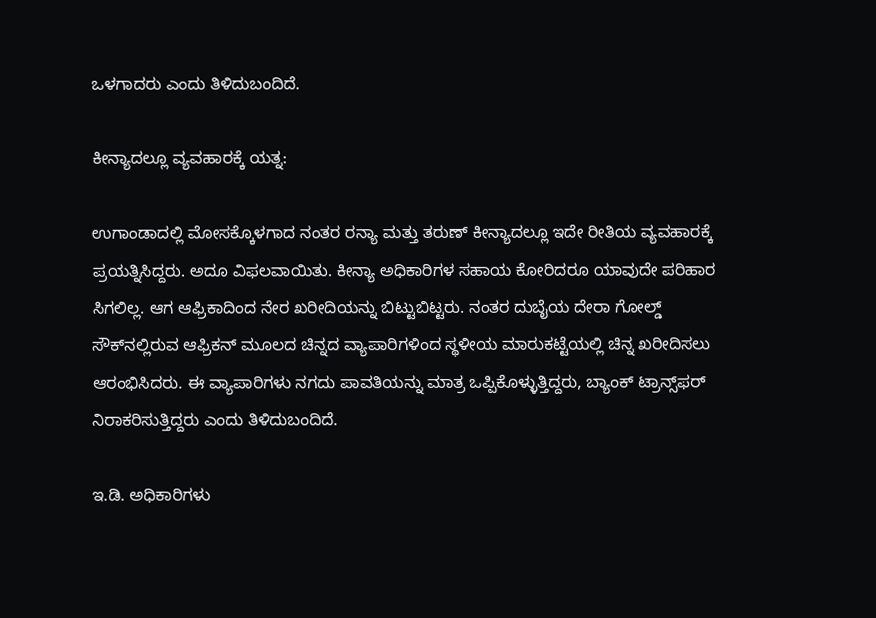ಒಳಗಾದರು ಎಂದು ತಿಳಿದುಬಂದಿದೆ.

ಕೀನ್ಯಾದಲ್ಲೂ ವ್ಯವಹಾರಕ್ಕೆ ಯತ್ನ:

ಉಗಾಂಡಾದಲ್ಲಿ ಮೋಸಕ್ಕೊಳಗಾದ ನಂತರ ರನ್ಯಾ ಮತ್ತು ತರುಣ್‌ ಕೀನ್ಯಾದಲ್ಲೂ ಇದೇ ರೀತಿಯ ವ್ಯವಹಾರಕ್ಕೆ ಪ್ರಯತ್ನಿಸಿದ್ದರು. ಅದೂ ವಿಫಲವಾಯಿತು. ಕೀನ್ಯಾ ಅಧಿಕಾರಿಗಳ ಸಹಾಯ ಕೋರಿದರೂ ಯಾವುದೇ ಪರಿಹಾರ ಸಿಗಲಿಲ್ಲ. ಆಗ ಆಫ್ರಿಕಾದಿಂದ ನೇರ ಖರೀದಿಯನ್ನು ಬಿಟ್ಟುಬಿಟ್ಟರು. ನಂತರ ದುಬೈಯ ದೇರಾ ಗೋಲ್ಡ್ ಸೌಕ್‌ನಲ್ಲಿರುವ ಆಫ್ರಿಕನ್ ಮೂಲದ ಚಿನ್ನದ ವ್ಯಾಪಾರಿಗಳಿಂದ ಸ್ಥಳೀಯ ಮಾರುಕಟ್ಟೆಯಲ್ಲಿ ಚಿನ್ನ ಖರೀದಿಸಲು ಆರಂಭಿಸಿದರು. ಈ ವ್ಯಾಪಾರಿಗಳು ನಗದು ಪಾವತಿಯನ್ನು ಮಾತ್ರ ಒಪ್ಪಿಕೊಳ್ಳುತ್ತಿದ್ದರು, ಬ್ಯಾಂಕ್ ಟ್ರಾನ್ಸ್‌ಫರ್ ನಿರಾಕರಿಸುತ್ತಿದ್ದರು ಎಂದು ತಿಳಿದುಬಂದಿದೆ.

ಇ.ಡಿ. ಅಧಿಕಾರಿಗಳು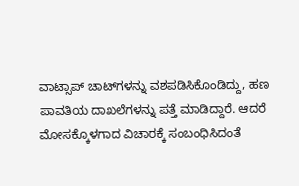ವಾಟ್ಸಾಪ್ ಚಾಟ್‌ಗಳನ್ನು ವಶಪಡಿಸಿಕೊಂಡಿದ್ದು, ಹಣ ಪಾವತಿಯ ದಾಖಲೆಗಳನ್ನು ಪತ್ತೆ ಮಾಡಿದ್ದಾರೆ. ಆದರೆ ಮೋಸಕ್ಕೊಳಗಾದ ವಿಚಾರಕ್ಕೆ ಸಂಬಂಧಿಸಿದಂತೆ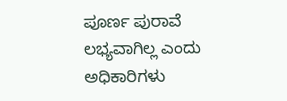ಪೂರ್ಣ ಪುರಾವೆ ಲಭ್ಯವಾಗಿಲ್ಲ ಎಂದು ಅಧಿಕಾರಿಗಳು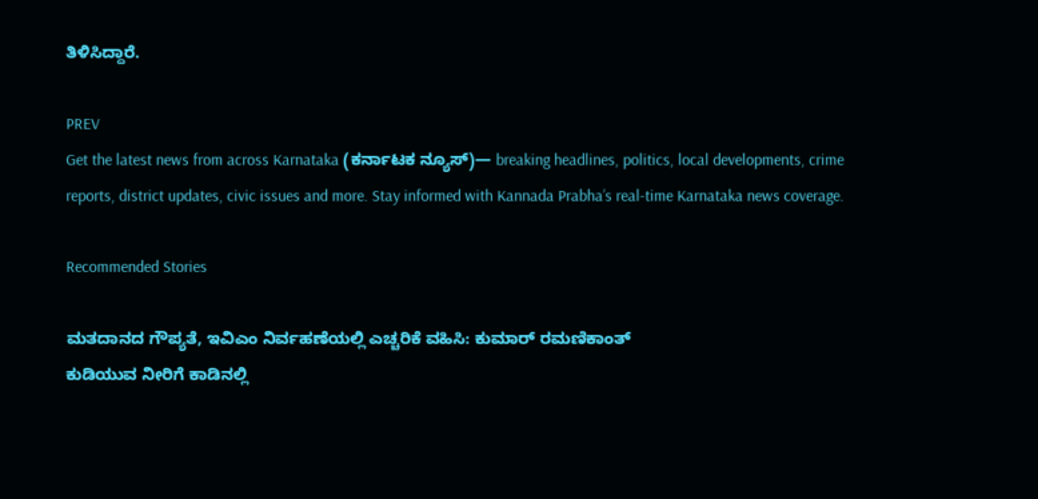ತಿಳಿಸಿದ್ದಾರೆ.

PREV
Get the latest news from across Karnataka (ಕರ್ನಾಟಕ ನ್ಯೂಸ್)— breaking headlines, politics, local developments, crime reports, district updates, civic issues and more. Stay informed with Kannada Prabha’s real‑time Karnataka news coverage.

Recommended Stories

ಮತದಾನದ ಗೌಪ್ಯತೆ, ಇವಿಎಂ ನಿರ್ವಹಣೆಯಲ್ಲಿ ಎಚ್ಚರಿಕೆ ವಹಿಸಿ: ಕುಮಾರ್ ರಮಣಿಕಾಂತ್
ಕುಡಿಯುವ ನೀರಿಗೆ ಕಾಡಿನಲ್ಲಿ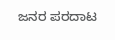ಜನರ ಪರದಾಟ